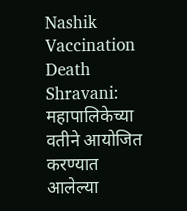Nashik Vaccination Death Shravani: महापालिकेच्या वतीने आयोजित करण्यात आलेल्या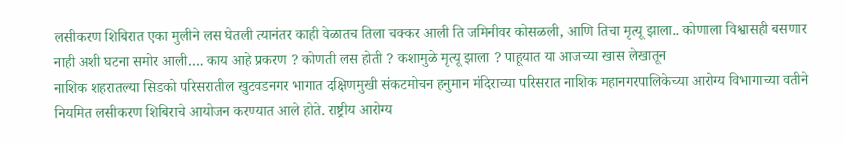लसीकरण शिबिरात एका मुलीने लस घेतली त्यानंतर काही वेळातच तिला चक्कर आली ति जमिनीवर कोसळली, आणि तिचा मृत्यू झाला.. कोणाला विश्वासही बसणार नाही अशी घटना समोर आली…. काय आहे प्रकरण ? कोणती लस होती ? कशामुळे मृत्यू झाला ? पाहूयात या आजच्या खास लेखातून
नाशिक शहरातल्या सिडको परिसरातील खुटवडनगर भागात दक्षिणमुखी संकटमोचन हनुमान मंदिराच्या परिसरात नाशिक महानगरपालिकेच्या आरोग्य विभागाच्या वतीने नियमित लसीकरण शिबिराचे आयोजन करण्यात आले होते. राष्ट्रीय आरोग्य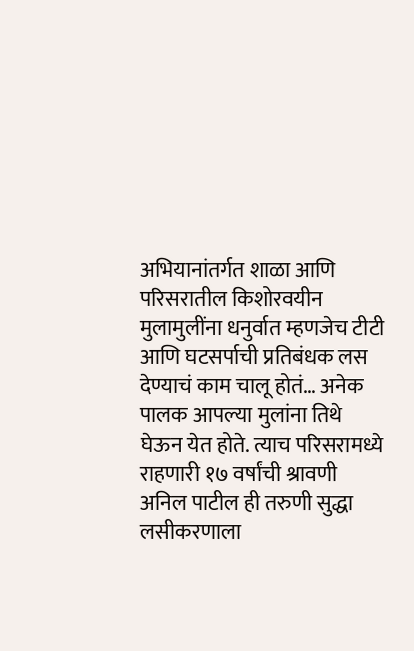अभियानांतर्गत शाळा आणि परिसरातील किशोरवयीन मुलामुलींना धनुर्वात म्हणजेच टीटी आणि घटसर्पाची प्रतिबंधक लस देण्याचं काम चालू होतं… अनेक पालक आपल्या मुलांना तिथे घेऊन येत होते. त्याच परिसरामध्ये राहणारी १७ वर्षांची श्रावणी अनिल पाटील ही तरुणी सुद्धा लसीकरणाला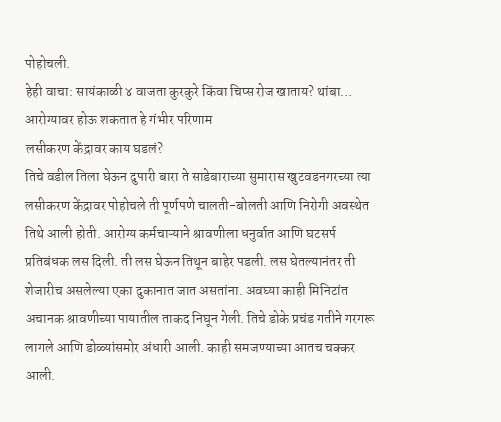पोहोचली.
हेही वाचा: सायंकाळी ४ वाजता कुरकुरे किंवा चिप्स रोज खाताय? थांबा… आरोग्यावर होऊ शकतात हे गंभीर परिणाम
लसीकरण केंद्रावर काय घडलं?
तिचे वडील तिला घेऊन दुपारी बारा ते साडेबाराच्या सुमारास खुटवडनगरच्या त्या लसीकरण केंद्रावर पोहोचले ती पूर्णपणे चालती-बोलती आणि निरोगी अवस्थेत तिथे आली होती. आरोग्य कर्मचाऱ्याने श्रावणीला धनुर्वात आणि घटसर्प प्रतिबंधक लस दिली. ती लस घेऊन तिथून बाहेर पडली. लस घेतल्यानंतर ती शेजारीच असलेल्या एका दुकानात जात असतांना. अवघ्या काही मिनिटांत अचानक श्रावणीच्या पायातील ताकद निघून गेली. तिचे डोके प्रचंड गतीने गरगरू लागले आणि डोळ्यांसमोर अंधारी आली. काही समजण्याच्या आतच चक्कर आली.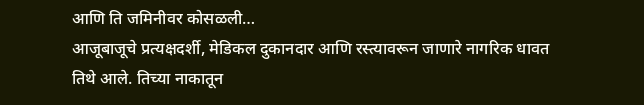आणि ति जमिनीवर कोसळली…
आजूबाजूचे प्रत्यक्षदर्शी, मेडिकल दुकानदार आणि रस्त्यावरून जाणारे नागरिक धावत तिथे आले. तिच्या नाकातून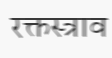रक्तस्त्राव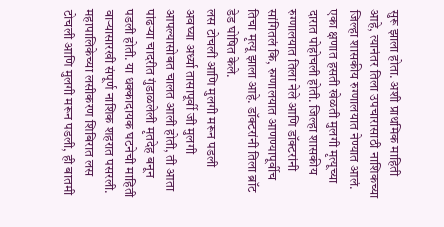सुरू झाला होता. अशी प्राथमिक माहिती आहे, त्यानंतर तिला उपचारासाठी नाशिकच्या जिल्हा शासकीय रुग्णालयात नेण्यात आलं. एका क्षणात हसती खेळती मुलगी मृत्यूच्या दारात पोहोचली होती. जिल्हा शासकीय रुग्णालयात तिला नेले आणि डॉक्टरांनी सांगितलं कि, रुग्णालयात आणण्यापूर्वीच तिचा मृत्यू झाला आहे. डॉक्टरांनी तिला ब्रॉट डेड घोषित केले.
लस टोचली आणि मुलगी मरून पडली
अवघ्या अर्ध्या तासापूर्वी जी मुलगी आपल्यासोबत चालत आली होती, ती आता पांढऱ्या चादरीत गुंडाळलेली मृतदेह बनून पडली होती. या धक्कादायक घटनेची माहिती वाऱ्यासारखी संपूर्ण नाशिक शहरात पसरली. महापालिकेच्या लसीकरण शिबिरात लस टोचली आणि मुलगी मरून पडली, ही बातमी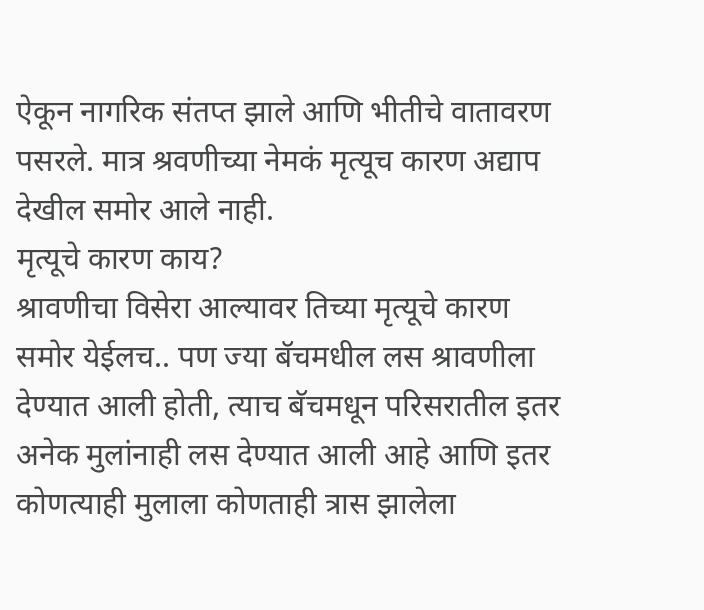ऐकून नागरिक संतप्त झाले आणि भीतीचे वातावरण पसरले. मात्र श्रवणीच्या नेमकं मृत्यूच कारण अद्याप देखील समोर आले नाही.
मृत्यूचे कारण काय?
श्रावणीचा विसेरा आल्यावर तिच्या मृत्यूचे कारण समोर येईलच.. पण ज्या बॅचमधील लस श्रावणीला देण्यात आली होती, त्याच बॅचमधून परिसरातील इतर अनेक मुलांनाही लस देण्यात आली आहे आणि इतर कोणत्याही मुलाला कोणताही त्रास झालेला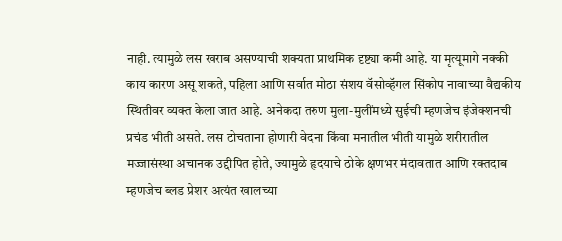नाही. त्यामुळे लस खराब असण्याची शक्यता प्राथमिक दृष्ट्या कमी आहे. या मृत्यूमागे नक्की काय कारण असू शकते, पहिला आणि सर्वात मोठा संशय वॅसोव्हॅगल सिंकोप नावाच्या वैद्यकीय स्थितीवर व्यक्त केला जात आहे. अनेकदा तरुण मुला-मुलींमध्ये सुईची म्हणजेच इंजेक्शनची प्रचंड भीती असते. लस टोचताना होणारी वेदना किंवा मनातील भीती यामुळे शरीरातील मज्जासंस्था अचानक उद्दीपित होते, ज्यामुळे हृदयाचे ठोके क्षणभर मंदावतात आणि रक्तदाब म्हणजेच ब्लड प्रेशर अत्यंत खालच्या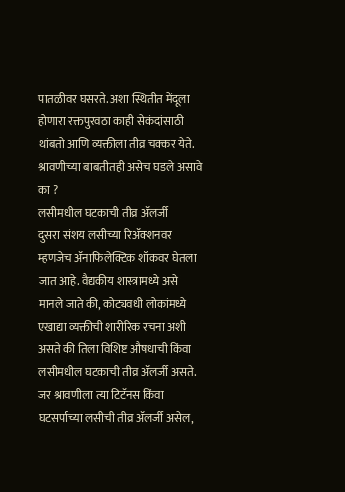पातळीवर घसरते. अशा स्थितीत मेंदूला होणारा रक्तपुरवठा काही सेकंदांसाठी थांबतो आणि व्यक्तीला तीव्र चक्कर येते. श्रावणीच्या बाबतीतही असेच घडले असावे का ?
लसीमधील घटकाची तीव्र ॲलर्जी
दुसरा संशय लसीच्या रिॲक्शनवर म्हणजेच ॲनाफिलेक्टिक शॉकवर घेतला जात आहे. वैद्यकीय शास्त्रामध्ये असे मानले जाते की, कोट्यवधी लोकांमध्ये एखाद्या व्यक्तीची शारीरिक रचना अशी असते की तिला विशिष्ट औषधाची किंवा लसीमधील घटकाची तीव्र ॲलर्जी असते. जर श्रावणीला त्या टिटॅनस किंवा घटसर्पाच्या लसीची तीव्र ॲलर्जी असेल,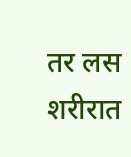तर लस शरीरात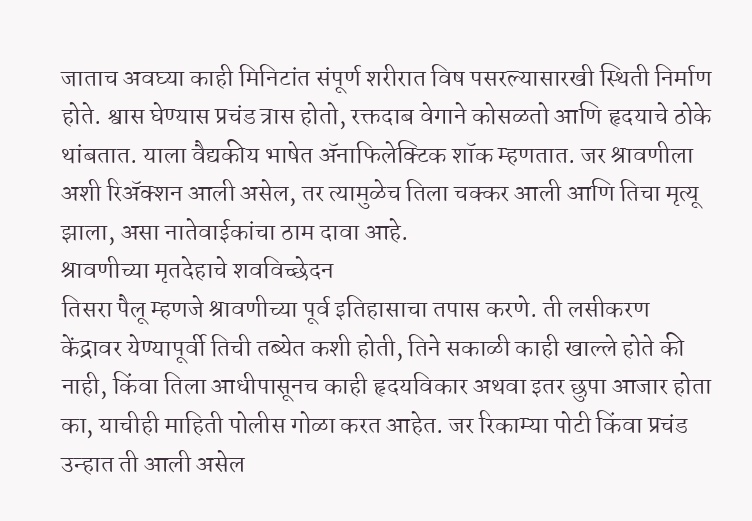जाताच अवघ्या काही मिनिटांत संपूर्ण शरीरात विष पसरल्यासारखी स्थिती निर्माण होते. श्वास घेण्यास प्रचंड त्रास होतो, रक्तदाब वेगाने कोसळतो आणि हृदयाचे ठोके थांबतात. याला वैद्यकीय भाषेत ॲनाफिलेक्टिक शॉक म्हणतात. जर श्रावणीला अशी रिॲक्शन आली असेल, तर त्यामुळेच तिला चक्कर आली आणि तिचा मृत्यू झाला, असा नातेवाईकांचा ठाम दावा आहे.
श्रावणीच्या मृतदेहाचे शवविच्छेदन
तिसरा पैलू म्हणजे श्रावणीच्या पूर्व इतिहासाचा तपास करणे. ती लसीकरण केंद्रावर येण्यापूर्वी तिची तब्येत कशी होती, तिने सकाळी काही खाल्ले होते की नाही, किंवा तिला आधीपासूनच काही हृदयविकार अथवा इतर छुपा आजार होता का, याचीही माहिती पोलीस गोळा करत आहेत. जर रिकाम्या पोटी किंवा प्रचंड उन्हात ती आली असेल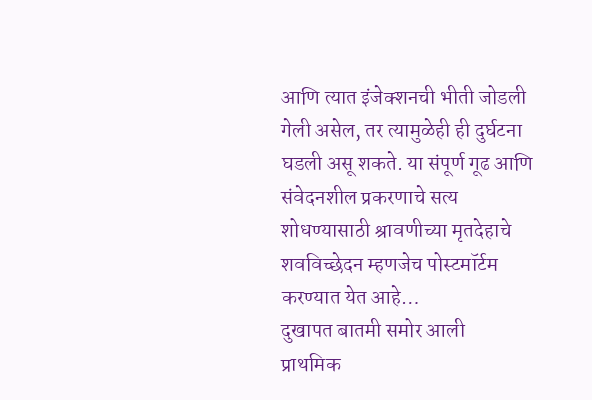आणि त्यात इंजेक्शनची भीती जोडली गेली असेल, तर त्यामुळेही ही दुर्घटना घडली असू शकते. या संपूर्ण गूढ आणि संवेदनशील प्रकरणाचे सत्य शोधण्यासाठी श्रावणीच्या मृतदेहाचे शवविच्छेदन म्हणजेच पोस्टमॉर्टम करण्यात येत आहे…
दुखापत बातमी समोर आली
प्राथमिक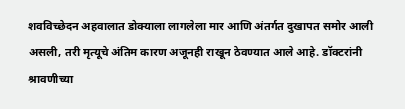शवविच्छेदन अहवालात डोक्याला लागलेला मार आणि अंतर्गत दुखापत समोर आली असली, तरी मृत्यूचे अंतिम कारण अजूनही राखून ठेवण्यात आले आहे. डॉक्टरांनी श्रावणीच्या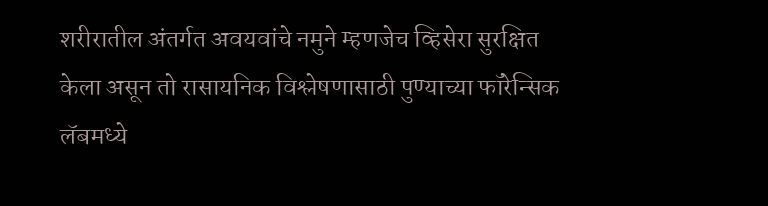शरीरातील अंतर्गत अवयवांचे नमुने म्हणजेच व्हिसेरा सुरक्षित केला असून तो रासायनिक विश्लेषणासाठी पुण्याच्या फॉरेन्सिक लॅबमध्ये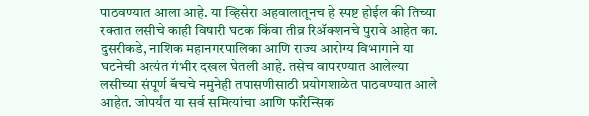पाठवण्यात आला आहे. या व्हिसेरा अहवालातूनच हे स्पष्ट होईल की तिच्या रक्तात लसीचे काही विषारी घटक किंवा तीव्र रिॲक्शनचे पुरावे आहेत का. दुसरीकडे, नाशिक महानगरपालिका आणि राज्य आरोग्य विभागाने या घटनेची अत्यंत गंभीर दखल घेतली आहे. तसेच वापरण्यात आलेल्या लसीच्या संपूर्ण बॅचचे नमुनेही तपासणीसाठी प्रयोगशाळेत पाठवण्यात आले आहेत. जोपर्यंत या सर्व समित्यांचा आणि फॉरेन्सिक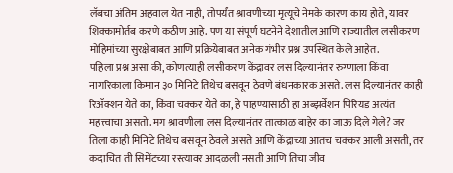लॅबचा अंतिम अहवाल येत नाही, तोपर्यंत श्रावणीच्या मृत्यूचे नेमके कारण काय होते, यावर शिक्कामोर्तब करणे कठीण आहे. पण या संपूर्ण घटनेने देशातील आणि राज्यातील लसीकरण मोहिमांच्या सुरक्षेबाबत आणि प्रक्रियेबाबत अनेक गंभीर प्रश्न उपस्थित केले आहेत.
पहिला प्रश्न असा की, कोणत्याही लसीकरण केंद्रावर लस दिल्यानंतर रुग्णाला किंवा नागरिकाला किमान ३० मिनिटे तिथेच बसवून ठेवणे बंधनकारक असते. लस दिल्यानंतर काही रिॲक्शन येते का, किंवा चक्कर येते का, हे पाहण्यासाठी हा अब्झर्वेशन पिरियड अत्यंत महत्त्वाचा असतो. मग श्रावणीला लस दिल्यानंतर तात्काळ बाहेर का जाऊ दिले गेले? जर तिला काही मिनिटे तिथेच बसवून ठेवले असते आणि केंद्राच्या आतच चक्कर आली असती, तर कदाचित ती सिमेंटच्या रस्त्यावर आदळली नसती आणि तिचा जीव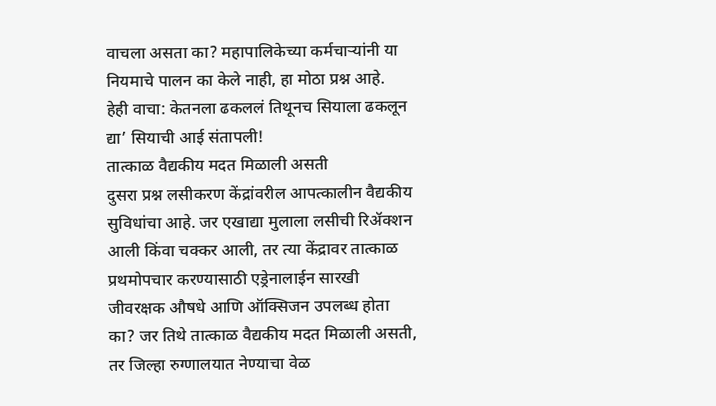वाचला असता का? महापालिकेच्या कर्मचाऱ्यांनी या नियमाचे पालन का केले नाही, हा मोठा प्रश्न आहे.
हेही वाचा: केतनला ढकललं तिथूनच सियाला ढकलून द्या’ सियाची आई संतापली!
तात्काळ वैद्यकीय मदत मिळाली असती
दुसरा प्रश्न लसीकरण केंद्रांवरील आपत्कालीन वैद्यकीय सुविधांचा आहे. जर एखाद्या मुलाला लसीची रिॲक्शन आली किंवा चक्कर आली, तर त्या केंद्रावर तात्काळ प्रथमोपचार करण्यासाठी एड्रेनालाईन सारखी जीवरक्षक औषधे आणि ऑक्सिजन उपलब्ध होता का? जर तिथे तात्काळ वैद्यकीय मदत मिळाली असती, तर जिल्हा रुग्णालयात नेण्याचा वेळ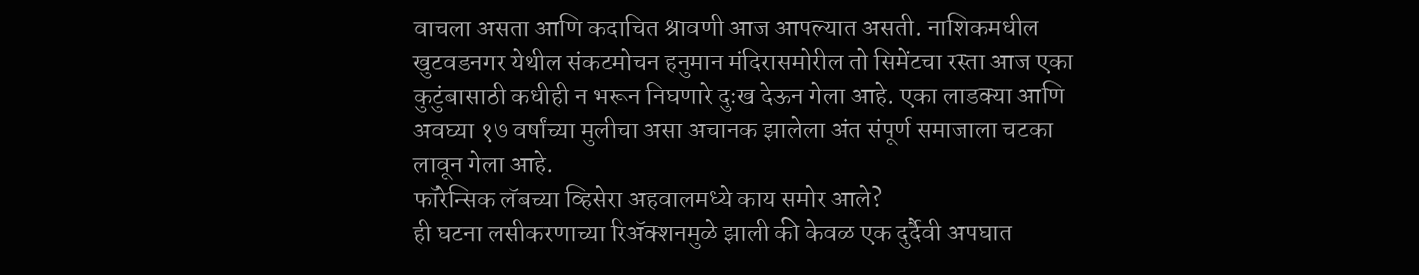वाचला असता आणि कदाचित श्रावणी आज आपल्यात असती. नाशिकमधील खुटवडनगर येथील संकटमोचन हनुमान मंदिरासमोरील तो सिमेंटचा रस्ता आज एका कुटुंबासाठी कधीही न भरून निघणारे दुःख देऊन गेला आहे. एका लाडक्या आणि अवघ्या १७ वर्षांच्या मुलीचा असा अचानक झालेला अंत संपूर्ण समाजाला चटका लावून गेला आहे.
फॉरेन्सिक लॅबच्या व्हिसेरा अहवालमध्ये काय समोर आले?
ही घटना लसीकरणाच्या रिॲक्शनमुळे झाली की केवळ एक दुर्दैवी अपघात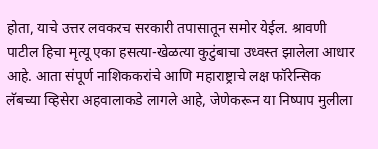होता, याचे उत्तर लवकरच सरकारी तपासातून समोर येईल. श्रावणी पाटील हिचा मृत्यू एका हसत्या-खेळत्या कुटुंबाचा उध्वस्त झालेला आधार आहे. आता संपूर्ण नाशिककरांचे आणि महाराष्ट्राचे लक्ष फॉरेन्सिक लॅबच्या व्हिसेरा अहवालाकडे लागले आहे, जेणेकरून या निष्पाप मुलीला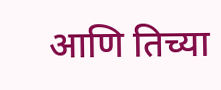आणि तिच्या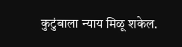कुटुंबाला न्याय मिळू शकेल.